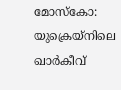മോസ്കോ: യുക്രെയ്നിലെ ഖാർകീവ്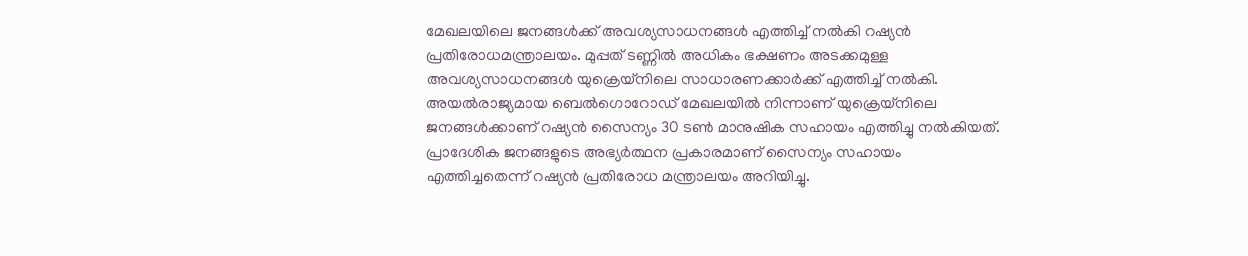മേഖലയിലെ ജനങ്ങൾക്ക് അവശ്യസാധനങ്ങൾ എത്തിച്ച് നൽകി റഷ്യൻ പ്രതിരോധമന്ത്രാലയം. മുപ്പത് ടണ്ണിൽ അധികം ഭക്ഷണം അടക്കമുള്ള അവശ്യസാധനങ്ങൾ യുക്രെയ്നിലെ സാധാരണക്കാർക്ക് എത്തിച്ച് നൽകി. അയൽരാജ്യമായ ബെൽഗൊറോഡ് മേഖലയിൽ നിന്നാണ് യുക്രെയ്നിലെ ജനങ്ങൾക്കാണ് റഷ്യൻ സൈന്യം 30 ടൺ മാനുഷിക സഹായം എത്തിച്ചു നൽകിയത്.
പ്രാദേശിക ജനങ്ങളുടെ അഭ്യർത്ഥന പ്രകാരമാണ് സൈന്യം സഹായം എത്തിച്ചതെന്ന് റഷ്യൻ പ്രതിരോധ മന്ത്രാലയം അറിയിച്ചു.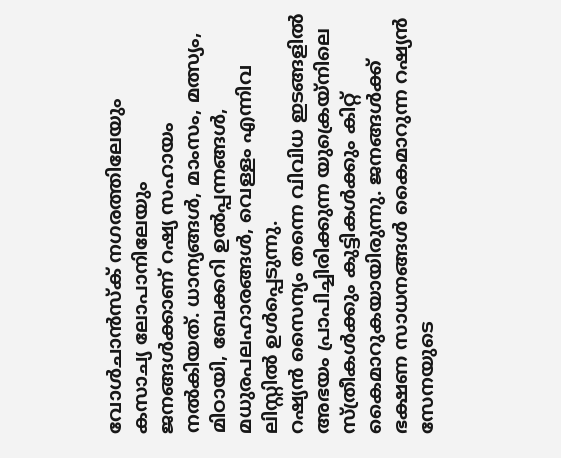വോൾചാൻസ്ക് നഗരത്തിലേയും കസാച്യ ലോപാനിലേയും ജനങ്ങൾക്കാണ് റഷ്യ സഹായം നൽകിയത്. ധാന്യങ്ങൾ, മാംസം, മത്സ്യം, മിഠായി, ബേക്കറി ഉൽപ്പന്നങ്ങൾ, മധുരപലഹാരങ്ങൾ, വെള്ളം എന്നിവ ലിസ്റ്റിൽ ഉൾപ്പെടുന്നു.
റഷ്യൻ സൈന്യം തന്നെ വിവിധ ഇടങ്ങളിൽ അഭയം പ്രാപിച്ചിരിക്കുന്ന യുക്രെയ്നിലെ സ്ത്രീകൾക്കും കുട്ടികൾക്കും കിറ്റ് കൈമാറുകയായിരുന്നു. ജനങ്ങൾക്ക് ഭക്ഷണ സാധനങ്ങൾ കൈമാറുന്ന റഷ്യൻ സേനയുടെ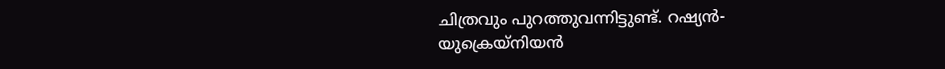ചിത്രവും പുറത്തുവന്നിട്ടുണ്ട്. റഷ്യൻ-യുക്രെയ്നിയൻ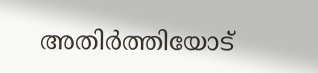അതിർത്തിയോട്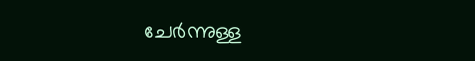ചേർന്നുള്ള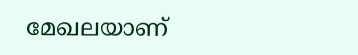മേഖലയാണ്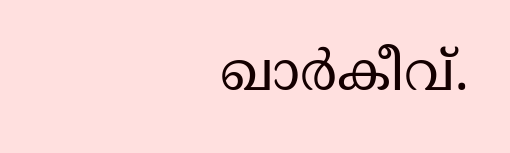ഖാർകീവ്.